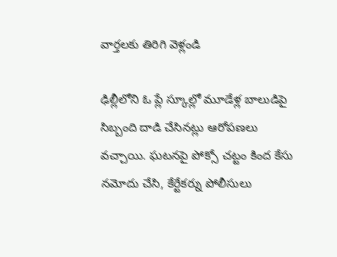వార్తలకు తిరిగి వెళ్లండి

ఢిల్లీలోని ఓ ప్లే స్కూల్లో మూడేళ్ల బాలుడిపై సిబ్బంది దాడి చేసినట్లు ఆరోపణలు వచ్చాయి. ఘటనపై పోక్సో చట్టం కింద కేసు నమోదు చేసి, కేర్టేకర్ను పోలీసులు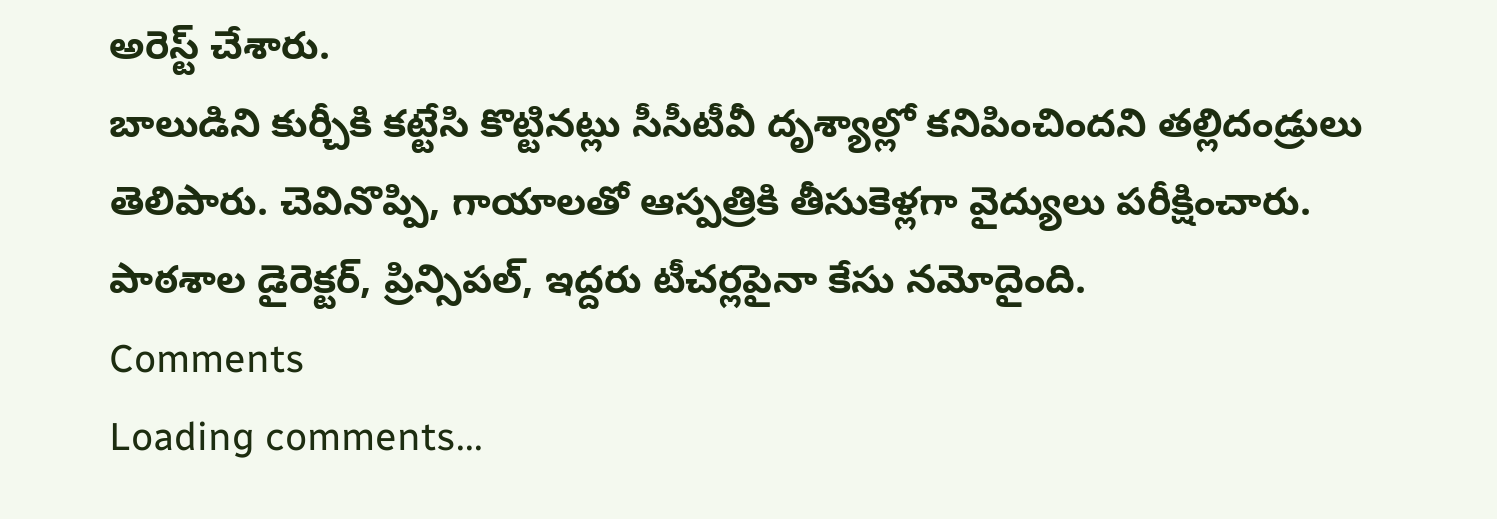అరెస్ట్ చేశారు.
బాలుడిని కుర్చీకి కట్టేసి కొట్టినట్లు సీసీటీవీ దృశ్యాల్లో కనిపించిందని తల్లిదండ్రులు తెలిపారు. చెవినొప్పి, గాయాలతో ఆస్పత్రికి తీసుకెళ్లగా వైద్యులు పరీక్షించారు. పాఠశాల డైరెక్టర్, ప్రిన్సిపల్, ఇద్దరు టీచర్లపైనా కేసు నమోదైంది.
Comments
Loading comments...